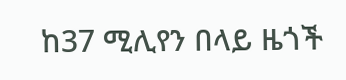ከ37 ሚሊየን በላይ ዜጎች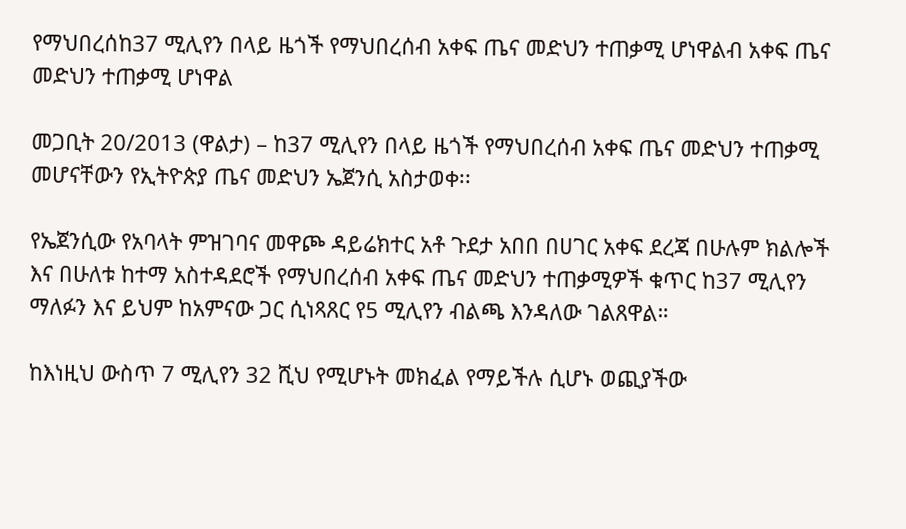የማህበረሰከ37 ሚሊየን በላይ ዜጎች የማህበረሰብ አቀፍ ጤና መድህን ተጠቃሚ ሆነዋልብ አቀፍ ጤና መድህን ተጠቃሚ ሆነዋል

መጋቢት 20/2013 (ዋልታ) – ከ37 ሚሊየን በላይ ዜጎች የማህበረሰብ አቀፍ ጤና መድህን ተጠቃሚ መሆናቸውን የኢትዮጵያ ጤና መድህን ኤጀንሲ አስታወቀ፡፡

የኤጀንሲው የአባላት ምዝገባና መዋጮ ዳይሬክተር አቶ ጉደታ አበበ በሀገር አቀፍ ደረጃ በሁሉም ክልሎች እና በሁለቱ ከተማ አስተዳደሮች የማህበረሰብ አቀፍ ጤና መድህን ተጠቃሚዎች ቁጥር ከ37 ሚሊየን ማለፉን እና ይህም ከአምናው ጋር ሲነጻጸር የ5 ሚሊየን ብልጫ እንዳለው ገልጸዋል።

ከእነዚህ ውስጥ 7 ሚሊየን 32 ሺህ የሚሆኑት መክፈል የማይችሉ ሲሆኑ ወጪያችው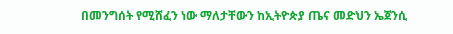በመንግሰት የሚሸፈን ነው ማለታቸውን ከኢትዮጵያ ጤና መድህን ኤጀንሲ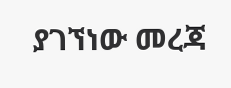ያገኘነው መረጃ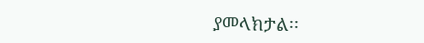ያመላክታል፡፡